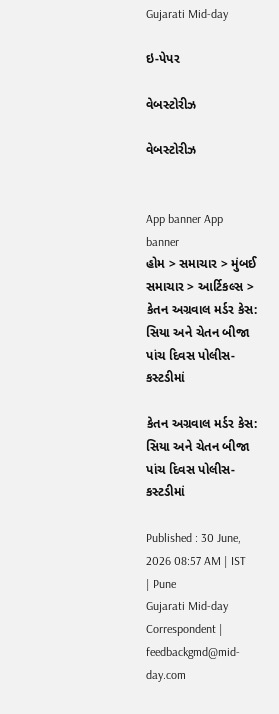Gujarati Mid-day

ઇ-પેપર

વેબસ્ટોરીઝ

વેબસ્ટોરીઝ


App banner App banner
હોમ > સમાચાર > મુંબઈ સમાચાર > આર્ટિકલ્સ > કેતન અગ્રવાલ મર્ડર કેસ: સિયા અને ચેતન બીજા પાંચ દિવસ પોલીસ-કસ્ટડીમાં

કેતન અગ્રવાલ મર્ડર કેસ: સિયા અને ચેતન બીજા પાંચ દિવસ પોલીસ-કસ્ટડીમાં

Published : 30 June, 2026 08:57 AM | IST | Pune
Gujarati Mid-day Correspondent | feedbackgmd@mid-day.com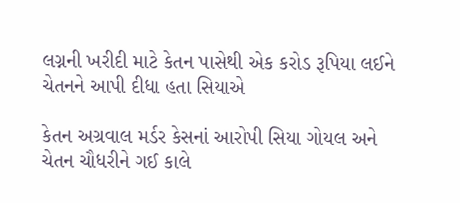લગ્નની ખરીદી માટે કેતન પાસેથી એક કરોડ રૂપિયા લઈને ચેતનને આપી દીધા હતા સિયાએ

કેતન અગ્રવાલ મર્ડર કેસનાં આરોપી સિયા ગોયલ અને ચેતન ચૌધરીને ગઈ કાલે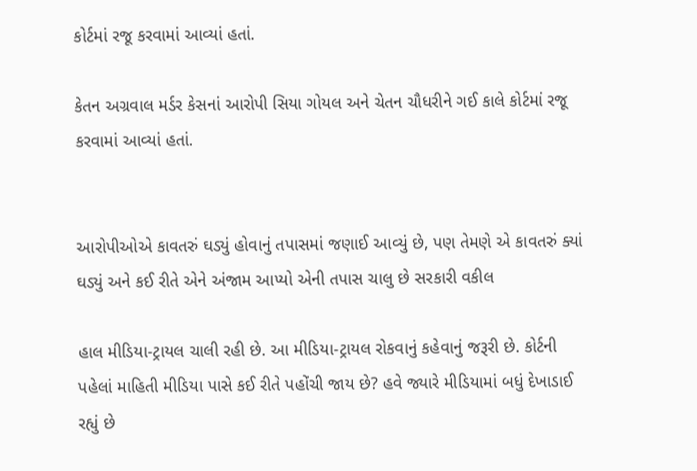કોર્ટમાં રજૂ કરવામાં આવ્યાં હતાં.

કેતન અગ્રવાલ મર્ડર કેસનાં આરોપી સિયા ગોયલ અને ચેતન ચૌધરીને ગઈ કાલે કોર્ટમાં રજૂ કરવામાં આવ્યાં હતાં.


આરોપીઓએ કાવતરું ઘડ્યું હોવાનું તપાસમાં જણાઈ આવ્યું છે, પણ તેમણે એ કાવતરું ક્યાં ઘડ્યું અને કઈ રીતે એને અંજામ આપ્યો એની તપાસ ચાલુ છે સરકારી વકીલ

હાલ મીડિયા-ટ્રાયલ ચાલી રહી છે. આ મીડિયા-ટ્રાયલ રોકવાનું કહેવાનું જરૂરી છે. કોર્ટની પહેલાં માહિતી મીડિયા પાસે કઈ રીતે પહોંચી જાય છે? હવે જ્યારે મીડિયામાં બધું દેખાડાઈ રહ્યું છે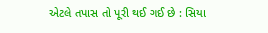એટલે તપાસ તો પૂરી થઈ ગઈ છે : સિયા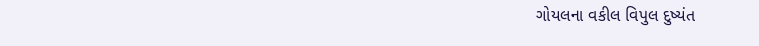ગોયલના વકીલ વિપુલ દુષ્યંત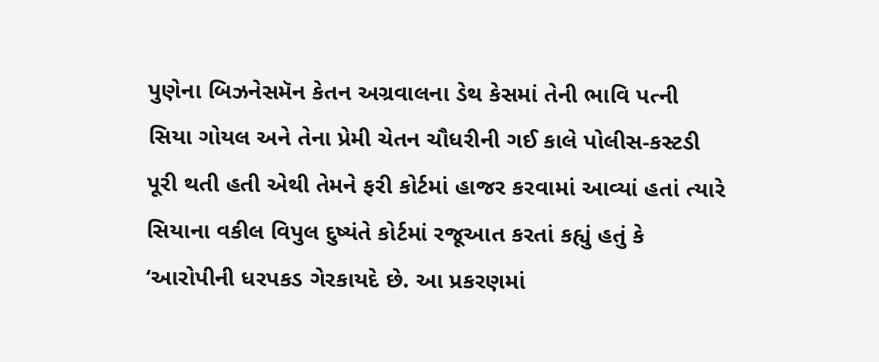પુણેના બિઝનેસમૅન કેતન અગ્રવાલના ડેથ કેસમાં તેની ભાવિ પત્ની સિયા ગોયલ અને તેના પ્રેમી ચેતન ચૌધરીની ગઈ કાલે પોલીસ-કસ્ટડી પૂરી થતી હતી એથી તેમને ફરી કોર્ટમાં હાજર કરવામાં આવ્યાં હતાં ત્યારે સિયાના વકીલ વિપુલ દુષ્યંતે કોર્ટમાં રજૂઆત કરતાં કહ્યું હતું કે ‘આરોપીની ધરપકડ ગેરકાયદે છે. આ પ્રકરણમાં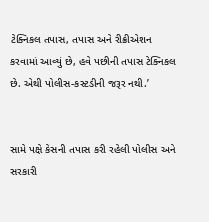ટેક્નિકલ તપાસ, તપાસ અને રીક્રીએશન કરવામાં આવ્યું છે, હવે પછીની તપાસ ટેક્નિકલ છે. એથી પોલીસ-કસ્ટડીની જરૂર નથી.’


સામે પક્ષે કેસની તપાસ કરી રહેલી પોલીસ અને સરકારી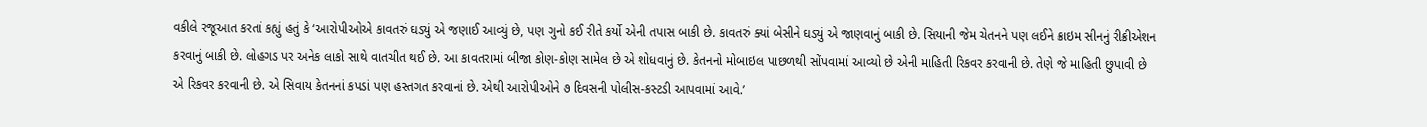વકીલે રજૂઆત કરતાં કહ્યું હતું કે ‘આરોપીઓએ કાવતરું ઘડ્યું એ જણાઈ આવ્યું છે, પણ ગુનો કઈ રીતે કર્યો એની તપાસ બાકી છે. કાવતરું ક્યાં બેસીને ઘડ્યું એ જાણવાનું બાકી છે. સિયાની જેમ ચેતનને પણ લઈને ક્રાઇમ સીનનું રીક્રીએશન કરવાનું બાકી છે. લોહગડ પર અનેક લાકો સાથે વાતચીત થઈ છે. આ કાવતરામાં બીજા કોણ-કોણ સામેલ છે એ શોધવાનું છે. કેતનનો મોબાઇલ પાછળથી સોંપવામાં આવ્યો છે એની માહિતી રિકવર કરવાની છે. તેણે જે માહિતી છુપાવી છે એ રિકવર કરવાની છે. એ સિવાય કેતનનાં કપડાં પણ હસ્તગત કરવાનાં છે. એથી આરોપીઓને ૭ દિવસની પોલીસ-કસ્ટડી આપવામાં આવે.’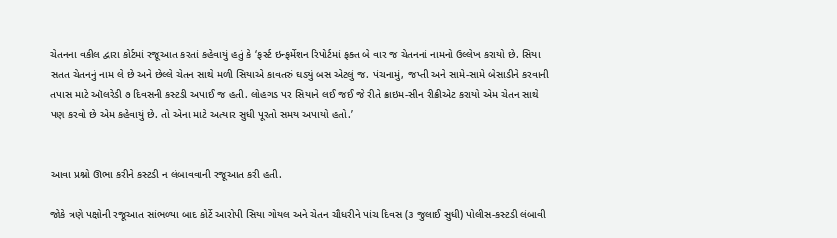ચેતનના વકીલ દ્વારા કોર્ટમાં રજૂઆત કરતાં કહેવાયું હતું કે ‘ફર્સ્ટ ઇન્ફર્મેશન રિપોર્ટમાં ફક્ત બે વાર જ ચેતનનાં નામનો ઉલ્લેખ કરાયો છે. સિયા સતત ચેતનનું નામ લે છે અને છેલ્લે ચેતન સાથે મળી સિયાએ કાવતરું ઘડ્યું બસ એટલું જ. પંચનામું, જપ્તી અને સામે-સામે બેસાડીને કરવાની તપાસ માટે ઑલરેડી ૭ દિવસની કસ્ટડી અપાઈ જ હતી. લોહગડ પર સિયાને લઈ જઈ જે રીતે ક્રાઇમ-સીન રીક્રીએટ કરાયો એમ ચેતન સાથે પણ કરવો છે એમ કહેવાયું છે. તો એના માટે અત્યાર સુધી પૂરતો સમય અપાયો હતો.’


આવા પ્રશ્નો ઊભા કરીને કસ્ટડી ન લંબાવવાની રજૂઆત કરી હતી.

જોકે ત્રણે પક્ષોની રજૂઆત સાંભળ્યા બાદ કોર્ટે આરોપી સિયા ગોયલ અને ચેતન ચૌધરીને પાંચ દિવસ (૩ જુલાઈ સુધી) પોલીસ-કસ્ટડી લંબાવી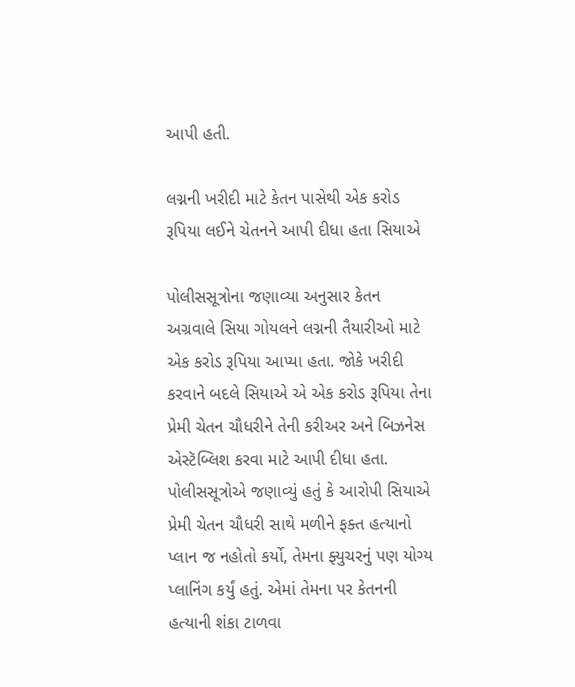આપી હતી.

લગ્નની ખરીદી માટે કેતન પાસેથી એક કરોડ રૂપિયા લઈને ચેતનને આપી દીધા હતા સિયાએ

પોલીસસૂત્રોના જણાવ્યા અનુસાર કેતન અગ્રવાલે સિયા ગોયલને લગ્નની તૈયારીઓ માટે એક કરોડ રૂપિયા આપ્યા હતા. જોકે ખરીદી કરવાને બદલે સિયાએ એ એક કરોડ રૂપિયા તેના પ્રેમી ચેતન ચૌધરીને તેની કરીઅર અને બિઝનેસ એસ્ટૅબ્લિશ કરવા માટે આપી દીધા હતા. પોલીસસૂત્રોએ જણાવ્યું હતું કે આરોપી સિયાએ પ્રેમી ચેતન ચૌધરી સાથે મળીને ફક્ત હત્યાનો પ્લાન જ નહોતો કર્યો, તેમના ફ્યુચરનું પણ યોગ્ય પ્લાનિંગ કર્યું હતું. એમાં તેમના પર કેતનની હત્યાની શંકા ટાળવા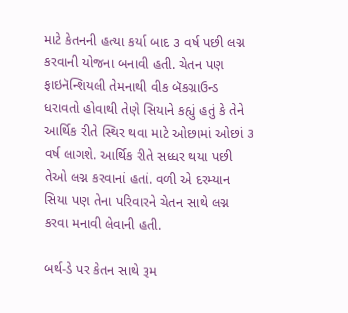માટે કેતનની હત્યા કર્યા બાદ ૩ વર્ષ પછી લગ્ન કરવાની યોજના બનાવી હતી. ચેતન પણ ફાઇનૅન્શિયલી તેમનાથી વીક બૅકગ્રાઉન્ડ ધરાવતો હોવાથી તેણે સિયાને કહ્યું હતું કે તેને આર્થિક રીતે સ્થિર થવા માટે ઓછામાં ઓછાં ૩ વર્ષ લાગશે. આર્થિક રીતે સધ્ધર થયા પછી તેઓ લગ્ન કરવાનાં હતાં. વળી એ દરમ્યાન સિયા પણ તેના પરિવારને ચેતન સાથે લગ્ન કરવા મનાવી લેવાની હતી.

બર્થ-ડે પર કેતન સાથે રૂમ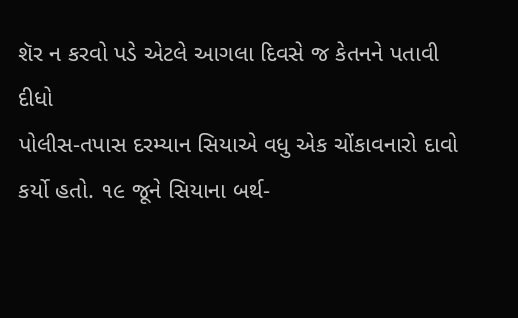શૅર ન કરવો પડે એટલે આગલા દિવસે જ કેતનને પતાવી દીધો
પોલીસ-તપાસ દરમ્યાન સિયાએ વધુ એક ચોંકાવનારો દાવો કર્યો હતો. ૧૯ જૂને સિયાના બર્થ-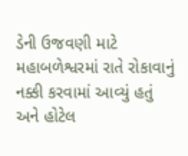ડેની ઉજવણી માટે મહાબળેશ્વરમાં રાતે રોકાવાનું નક્કી કરવામાં આવ્યું હતું અને હોટેલ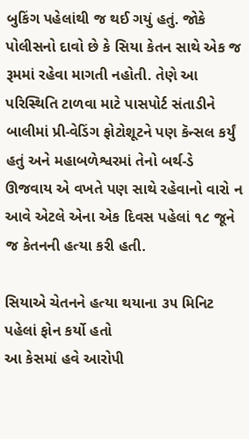બુકિંગ પહેલાંથી જ થઈ ગયું હતું. જોકે પોલીસનો દાવો છે કે સિયા કેતન સાથે એક જ રૂમમાં રહેવા માગતી નહોતી. તેણે આ પરિસ્થિતિ ટાળવા માટે પાસપોર્ટ સંતાડીને બાલીમાં પ્રી-વેડિંગ ફોટોશૂટને પણ કૅન્સલ કર્યું હતું અને મહાબળેશ્વરમાં તેનો બર્થ-ડે ઊજવાય એ વખતે પણ સાથે રહેવાનો વારો ન આવે એટલે એના એક દિવસ પહેલાં ૧૮ જૂને જ કેતનની હત્યા કરી હતી.

સિયાએ ચેતનને હત્યા થયાના ૩૫ મિનિટ પહેલાં ફોન કર્યો હતો
આ કેસમાં હવે આરોપી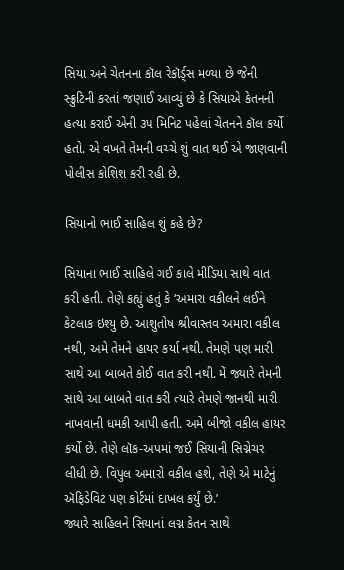સિયા અને ચેતનના કૉલ રેકૉર્ડ્‌સ મળ્યા છે જેની સ્ક્રુટિની કરતાં જણાઈ આવ્યું છે કે સિયાએ કેતનની હત્યા કરાઈ એની ૩૫ મિનિટ પહેલાં ચેતનને કૉલ કર્યો હતો. એ વખતે તેમની વચ્ચે શું વાત થઈ એ જાણવાની પોલીસ કોશિશ કરી રહી છે.

સિયાનો ભાઈ સાહિલ શું કહે છે?

સિયાના ભાઈ સાહિલે ગઈ કાલે મીડિયા સાથે વાત કરી હતી. તેણે કહ્યું હતું કે ‘અમારા વકીલને લઈને કેટલાક ઇશ્યુ છે. આશુતોષ શ્રીવાસ્તવ અમારા વકીલ નથી, અમે તેમને હાયર કર્યા નથી. તેમણે પણ મારી સાથે આ બાબતે કોઈ વાત કરી નથી. મેં જ્યારે તેમની સાથે આ બાબતે વાત કરી ત્યારે તેમણે જાનથી મારી નાખવાની ધમકી આપી હતી. અમે બીજો વકીલ હાયર કર્યો છે. તેણે લૉક-અપમાં જઈ સિયાની સિગ્નેચર લીધી છે. વિપુલ અમારો વકીલ હશે, તેણે એ માટેનું ઍફિડેવિટ પણ કોર્ટમાં દાખલ કર્યું છે.’
જ્યારે સાહિલને સિયાનાં લગ્ન કેતન સાથે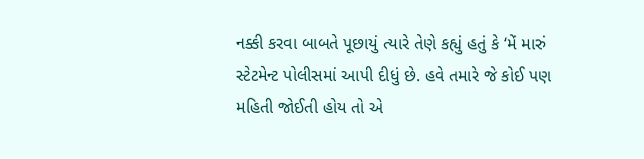નક્કી કરવા બાબતે પૂછાયું ત્યારે તેણે કહ્યું હતું કે ‘મેં મારું સ્ટેટમેન્ટ પોલીસમાં આપી દીધું છે. હવે તમારે જે કોઈ પણ મહિતી જોઈતી હોય તો એ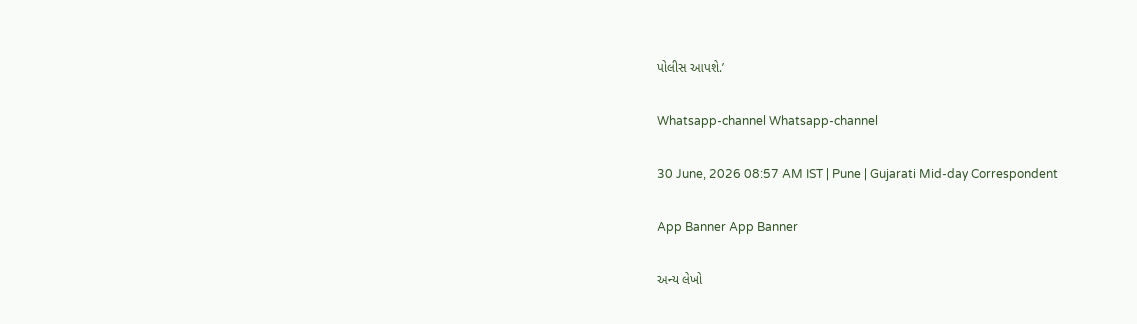પોલીસ આપશે.’

Whatsapp-channel Whatsapp-channel

30 June, 2026 08:57 AM IST | Pune | Gujarati Mid-day Correspondent

App Banner App Banner

અન્ય લેખો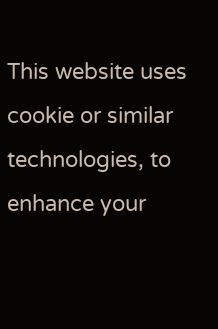This website uses cookie or similar technologies, to enhance your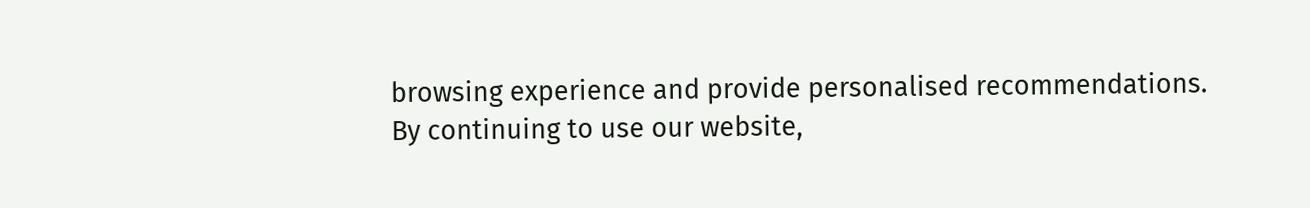browsing experience and provide personalised recommendations. By continuing to use our website,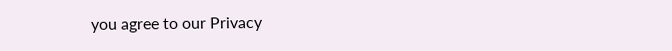you agree to our Privacy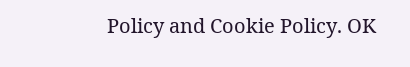Policy and Cookie Policy. OK